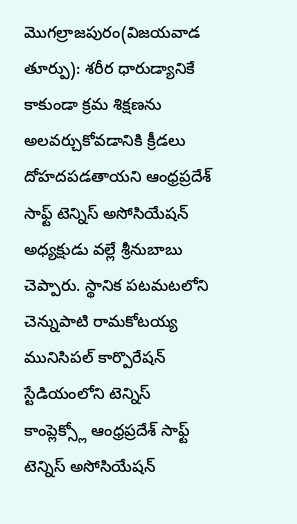మొగల్రాజపురం(విజయవాడ తూర్పు): శరీర ధారుడ్యానికే కాకుండా క్రమ శిక్షణను అలవర్చుకోవడానికి క్రీడలు దోహదపడతాయని ఆంధ్రప్రదేశ్ సాఫ్ట్ టెన్నిస్ అసోసియేషన్ అధ్యక్షుడు వల్లే శ్రీనుబాబు చెప్పారు. స్థానిక పటమటలోని చెన్నుపాటి రామకోటయ్య మునిసిపల్ కార్పొరేషన్ స్టేడియంలోని టెన్నిస్ కాంప్లెక్స్లో ఆంధ్రప్రదేశ్ సాఫ్ట్ టెన్నిస్ అసోసియేషన్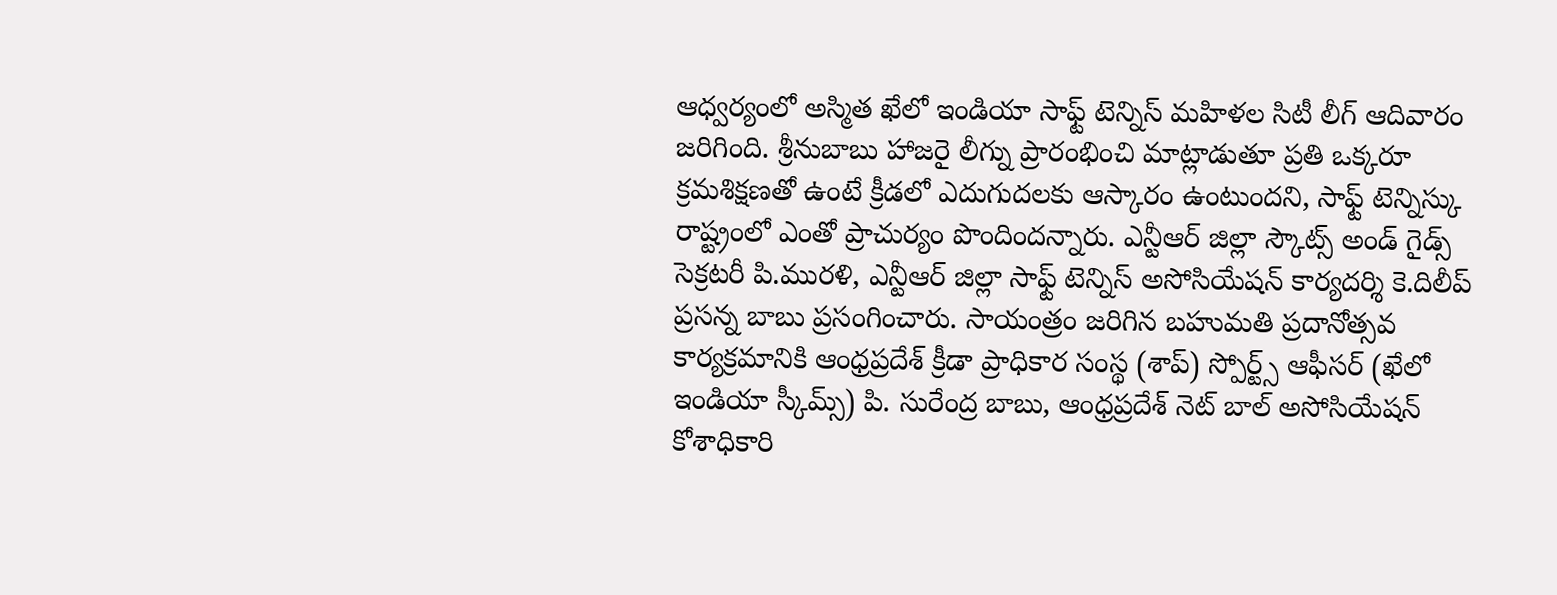ఆధ్వర్యంలో అస్మిత ఖేలో ఇండియా సాఫ్ట్ టెన్నిస్ మహిళల సిటీ లీగ్ ఆదివారం జరిగింది. శ్రీనుబాబు హాజరై లీగ్ను ప్రారంభించి మాట్లాడుతూ ప్రతి ఒక్కరూ క్రమశిక్షణతో ఉంటే క్రీడలో ఎదుగుదలకు ఆస్కారం ఉంటుందని, సాఫ్ట్ టెన్నిస్కు రాష్ట్రంలో ఎంతో ప్రాచుర్యం పొందిందన్నారు. ఎన్టీఆర్ జిల్లా స్కౌట్స్ అండ్ గైడ్స్ సెక్రటరీ పి.మురళి, ఎన్టీఆర్ జిల్లా సాఫ్ట్ టెన్నిస్ అసోసియేషన్ కార్యదర్శి కె.దిలీప్ ప్రసన్న బాబు ప్రసంగించారు. సాయంత్రం జరిగిన బహుమతి ప్రదానోత్సవ కార్యక్రమానికి ఆంధ్రప్రదేశ్ క్రీడా ప్రాధికార సంస్థ (శాప్) స్పోర్ట్స్ ఆఫీసర్ (ఖేలో ఇండియా స్కీమ్స్) పి. సురేంద్ర బాబు, ఆంధ్రప్రదేశ్ నెట్ బాల్ అసోసియేషన్ కోశాధికారి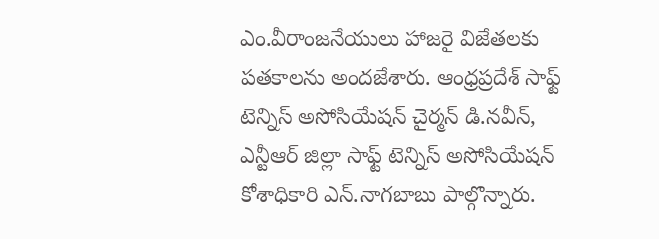ఎం.వీరాంజనేయులు హాజరై విజేతలకు పతకాలను అందజేశారు. ఆంధ్రప్రదేశ్ సాఫ్ట్ టెన్నిస్ అసోసియేషన్ చైర్మన్ డి.నవీన్, ఎన్టీఆర్ జిల్లా సాఫ్ట్ టెన్నిస్ అసోసియేషన్ కోశాధికారి ఎన్.నాగబాబు పాల్గొన్నారు.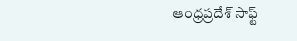ఆంధ్రప్రదేశ్ సాఫ్ట్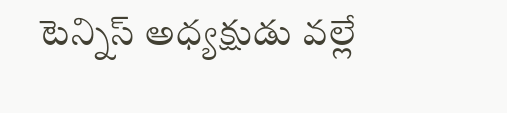టెన్నిస్ అధ్యక్షుడు వల్లే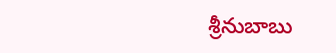శ్రీనుబాబు